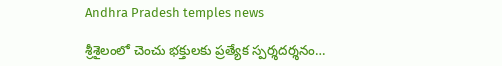Andhra Pradesh temples news

శ్రీశైలంలో చెంచు భక్తులకు ప్రత్యేక స్పర్శదర్శనం…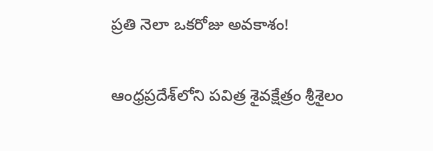ప్రతి నెలా ఒకరోజు అవకాశం!

ఆంధ్రప్రదేశ్‌లోని పవిత్ర శైవక్షేత్రం శ్రీశైలం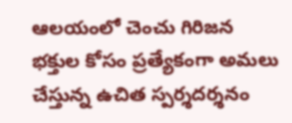ఆలయంలో చెంచు గిరిజన భక్తుల కోసం ప్రత్యేకంగా అమలు చేస్తున్న ఉచిత స్పర్శదర్శనం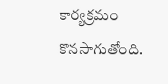కార్యక్రమం కొనసాగుతోంది.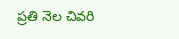ప్రతి నెల చివరి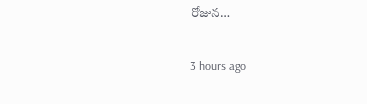రోజున…

3 hours ago